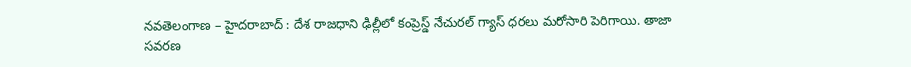నవతెలంగాణ – హైదరాబాద్ : దేశ రాజధాని ఢిల్లీలో కంప్రెస్డ్ నేచురల్ గ్యాస్ ధరలు మరోసారి పెరిగాయి. తాజా సవరణ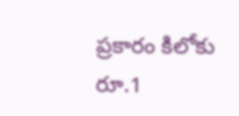ప్రకారం కిలోకు రూ.1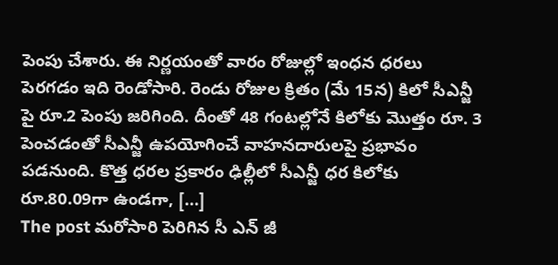పెంపు చేశారు. ఈ నిర్ణయంతో వారం రోజుల్లో ఇంధన ధరలు పెరగడం ఇది రెండోసారి. రెండు రోజుల క్రితం (మే 15న) కిలో సీఎన్జీ పై రూ.2 పెంపు జరిగింది. దీంతో 48 గంటల్లోనే కిలోకు మొత్తం రూ. 3 పెంచడంతో సీఎన్జీ ఉపయోగించే వాహనదారులపై ప్రభావం పడనుంది. కొత్త ధరల ప్రకారం ఢిల్లీలో సీఎన్జీ ధర కిలోకు రూ.80.09గా ఉండగా, […]
The post మరోసారి పెరిగిన సీ ఎన్ జీ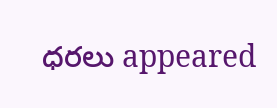ధరలు appeared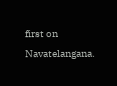first on Navatelangana.